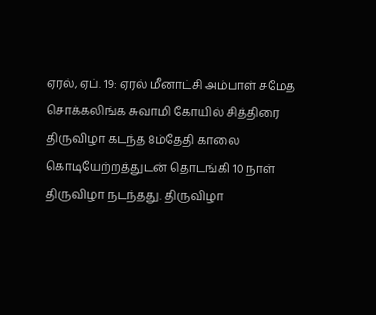ஏரல், ஏப். 19: ஏரல் மீனாட்சி அம்பாள் சமேத சொக்கலிங்க சுவாமி கோயில் சித்திரை திருவிழா கடந்த 8ம்தேதி காலை கொடியேற்றத்துடன் தொடங்கி 10 நாள் திருவிழா நடந்தது. திருவிழா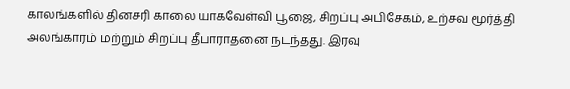காலங்களில் தினசரி காலை யாகவேள்வி பூஜை, சிறப்பு அபிசேகம், உற்சவ மூர்த்தி அலங்காரம் மற்றும் சிறப்பு தீபாராதனை நடந்தது. இரவு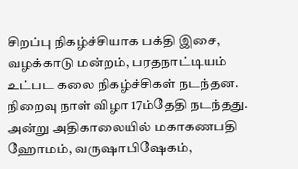சிறப்பு நிகழ்ச்சியாக பக்தி இசை, வழக்காடு மன்றம், பரதநாட்டியம் உட்பட கலை நிகழ்ச்சிகள் நடந்தன. நிறைவு நாள் விழா 17ம்தேதி நடந்தது. அன்று அதிகாலையில் மகாகணபதி ஹோமம், வருஷாபிஷேகம்,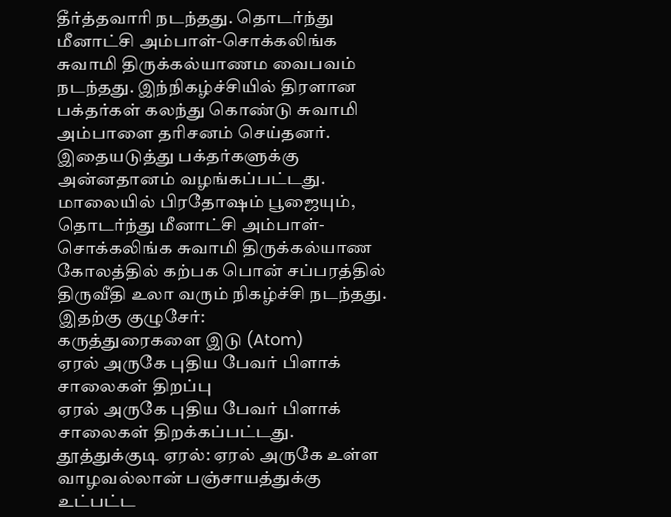தீர்த்தவாரி நடந்தது. தொடர்ந்து மீனாட்சி அம்பாள்-சொக்கலிங்க சுவாமி திருக்கல்யாணம வைபவம் நடந்தது. இந்நிகழ்ச்சியில் திரளான பக்தர்கள் கலந்து கொண்டு சுவாமி அம்பாளை தரிசனம் செய்தனர். இதையடுத்து பக்தர்களுக்கு அன்னதானம் வழங்கப்பட்டது. மாலையில் பிரதோஷம் பூஜையும், தொடர்ந்து மீனாட்சி அம்பாள்-சொக்கலிங்க சுவாமி திருக்கல்யாண கோலத்தில் கற்பக பொன் சப்பரத்தில் திருவீதி உலா வரும் நிகழ்ச்சி நடந்தது.
இதற்கு குழுசேர்:
கருத்துரைகளை இடு (Atom)
ஏரல் அருகே புதிய பேவர் பிளாக் சாலைகள் திறப்பு
ஏரல் அருகே புதிய பேவர் பிளாக் சாலைகள் திறக்கப்பட்டது. தூத்துக்குடி ஏரல்: ஏரல் அருகே உள்ள வாழவல்லான் பஞ்சாயத்துக்கு உட்பட்ட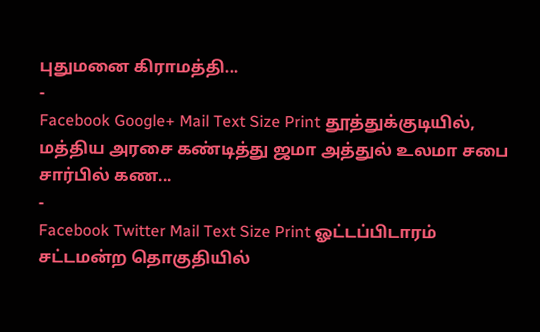புதுமனை கிராமத்தி...
-
Facebook Google+ Mail Text Size Print தூத்துக்குடியில், மத்திய அரசை கண்டித்து ஜமா அத்துல் உலமா சபை சார்பில் கண...
-
Facebook Twitter Mail Text Size Print ஓட்டப்பிடாரம் சட்டமன்ற தொகுதியில்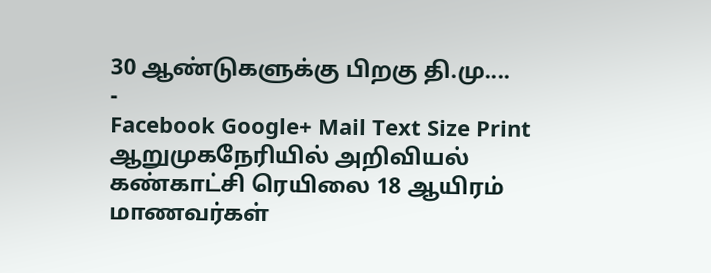30 ஆண்டுகளுக்கு பிறகு தி.மு....
-
Facebook Google+ Mail Text Size Print ஆறுமுகநேரியில் அறிவியல் கண்காட்சி ரெயிலை 18 ஆயிரம் மாணவர்கள்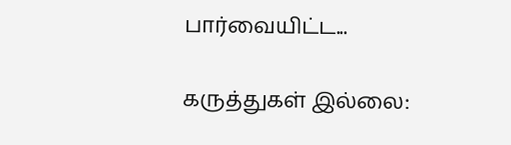பார்வையிட்ட...

கருத்துகள் இல்லை: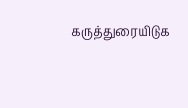கருத்துரையிடுக